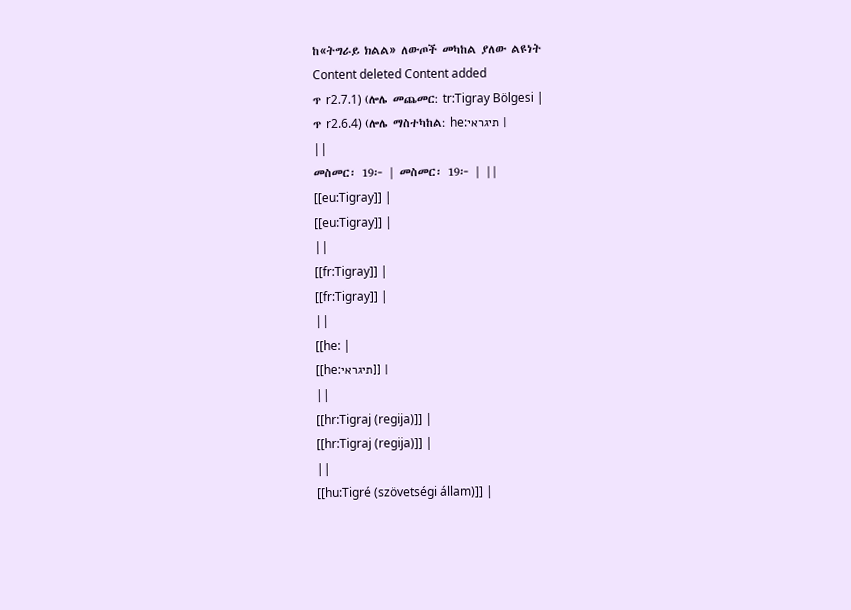ከ«ትግራይ ክልል» ለውጦች መካከል ያለው ልዩነት
Content deleted Content added
ጥ r2.7.1) (ሎሌ መጨመር: tr:Tigray Bölgesi |
ጥ r2.6.4) (ሎሌ ማስተካከል: he:תיגראי |
||
መስመር፡ 19፦ | መስመር፡ 19፦ | ||
[[eu:Tigray]] |
[[eu:Tigray]] |
||
[[fr:Tigray]] |
[[fr:Tigray]] |
||
[[he: |
[[he:תיגראי]] |
||
[[hr:Tigraj (regija)]] |
[[hr:Tigraj (regija)]] |
||
[[hu:Tigré (szövetségi állam)]] |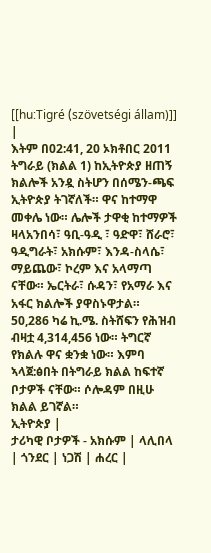[[hu:Tigré (szövetségi állam)]] |
እትም በ02:41, 20 ኦክቶበር 2011
ትግራይ (ክልል 1) ከኢትዮጵያ ዘጠኝ ክልሎች አንዷ ስትሆን በሰሜን-ጫፍ ኢትዮጵያ ትገኛለች። ዋና ከተማዋ መቀሌ ነው። ሌሎች ታዋቂ ከተማዎች ዛላአንበሳ፣ ዓቢ-ዓዲ ፣ ዓድዋ፣ ሸራሮ፣ ዓዲግራት፣ አክሱም፣ እንዳ-ስላሴ፣ ማይጨው፣ ኮረም እና አላማጣ ናቸው። ኤርትራ፣ ሱዳን፣ የአማራ እና አፋር ክልሎች ያዋስኑዋታል። 50,286 ካሬ ኪ.ሜ. ስትሸፍን የሕዝብ ብዛቷ 4,314,456 ነው። ትግርኛ የክልሉ ዋና ቋንቋ ነው። እምባ ኣላጀ:ፅበት በትግራይ ክልል ከፍተኛ ቦታዎች ናቸው። ሶሎዳም በዚሁ ክልል ይገኛል።
ኢትዮጵያ |
ታሪካዊ ቦታዎች - አክሱም | ላሊበላ | ጎንደር | ነጋሽ | ሐረር |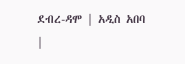ደብረ-ዳሞ | አዲስ አበባ |